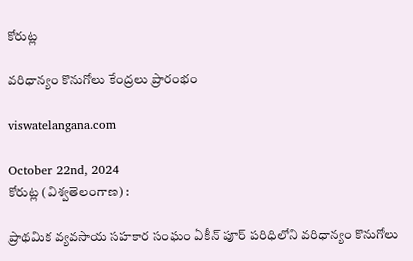కోరుట్ల

వరిధాన్యం కొనుగోలు కేంద్రలు ప్రారంభం

viswatelangana.com

October 22nd, 2024
కోరుట్ల (విశ్వతెలంగాణ) :

ప్రాథమిక వ్యవసాయ సహకార సంఘం ఏకీన్ పూర్ పరిధిలోని వరిధాన్యం కొనుగోలు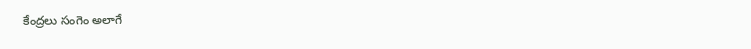కేంద్రలు సంగెం అలాగే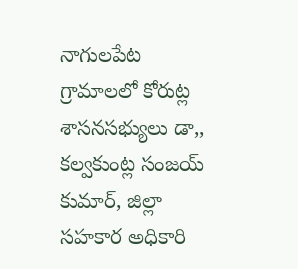నాగులపేట గ్రామాలలో కోరుట్ల శాసనసభ్యులు డా,, కల్వకుంట్ల సంజయ్ కుమార్, జిల్లా సహకార అధికారి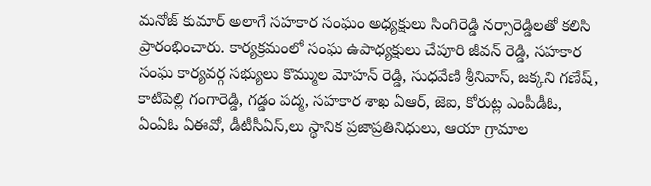మనోజ్ కుమార్ అలాగే సహకార సంఘం అధ్యక్షులు సింగిరెడ్డి నర్సారెడ్డిలతో కలిసి ప్రారంభించారు. కార్యక్రమంలో సంఘ ఉపాధ్యక్షులు చేపూరి జీవన్ రెడ్డి, సహకార సంఘ కార్యవర్గ సభ్యులు కొమ్ముల మోహన్ రెడ్డి, సుధవేణి శ్రీనివాస్, జక్కని గణేష్, కాటిపెల్లి గంగారెడ్డి, గడ్డం పద్మ, సహకార శాఖ ఏఆర్, జెఐ, కోరుట్ల ఎంపీడీఓ, ఏంఏఓ ఏఈవో, డీటీసీఏస్,లు స్థానిక ప్రజాప్రతినిధులు, ఆయా గ్రామాల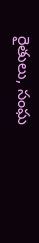రైతులు, సంఘ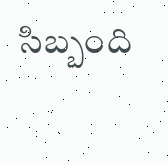సిబ్బంది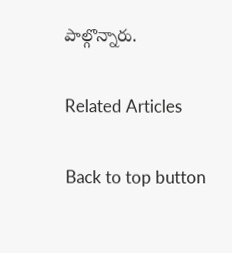పాల్గొన్నారు.

Related Articles

Back to top button